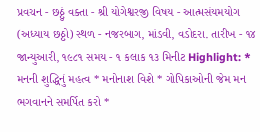પ્રવચન - છઠ્ઠું વક્તા - શ્રી યોગેશ્વરજી વિષય - આત્મસંયમયોગ (અધ્યાય છઠ્ઠો) સ્થળ - નજરબાગ, માંડવી, વડોદરા. તારીખ - ૧૪ જાન્યુઆરી, ૧૯૮૧ સમય - ૧ કલાક ૧૩ મિનીટ Highlight: * મનની શુદ્ધિનું મહત્વ * મનોનાશ વિશે * ગોપિકાઓની જેમ મન ભગવાનને સમર્પિત કરો *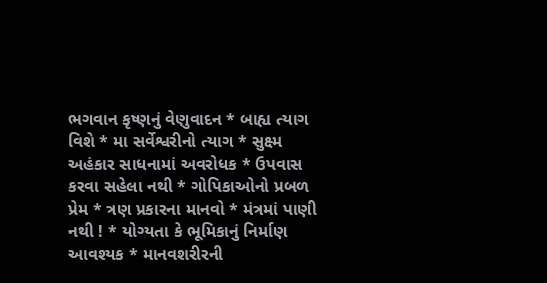ભગવાન કૃષ્ણનું વેણુવાદન * બાહ્ય ત્યાગ વિશે * મા સર્વેશ્વરીનો ત્યાગ * સુક્ષ્મ અહંકાર સાધનામાં અવરોધક * ઉપવાસ કરવા સહેલા નથી * ગોપિકાઓનો પ્રબળ પ્રેમ * ત્રણ પ્રકારના માનવો * મંત્રમાં પાણી નથી ! * યોગ્યતા કે ભૂમિકાનું નિર્માણ આવશ્યક * માનવશરીરની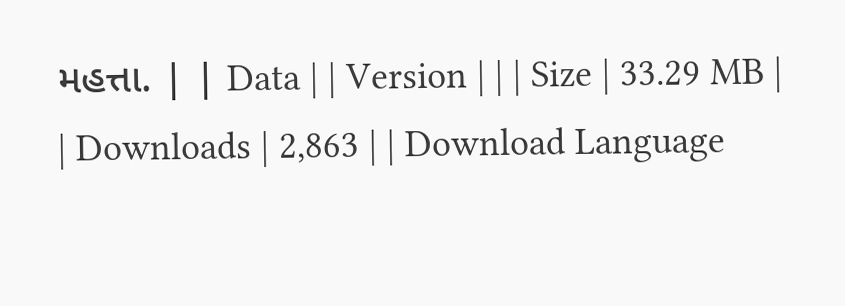મહત્તા. | | Data | | Version | | | Size | 33.29 MB | | Downloads | 2,863 | | Download Language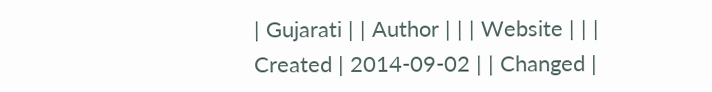| Gujarati | | Author | | | Website | | | Created | 2014-09-02 | | Changed |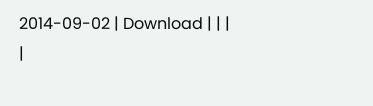2014-09-02 | Download | | |
|